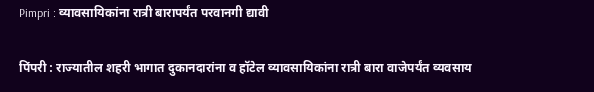Pimpri : व्यावसायिकांना रात्री बारापर्यंत परवानगी द्यावी

पिंपरी : राज्यातील शहरी भागात दुकानदारांना व हॉटेल व्यावसायिकांना रात्री बारा वाजेपर्यंत व्यवसाय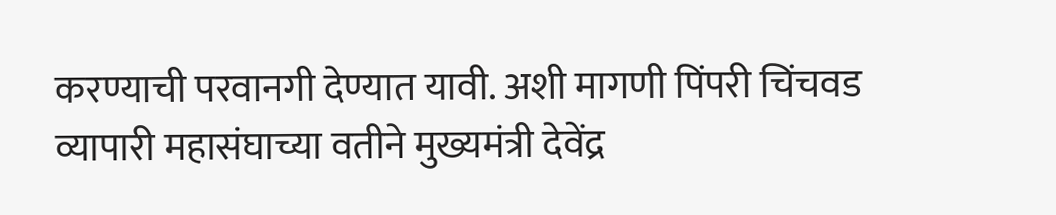करण्याची परवानगी देण्यात यावी. अशी मागणी पिंपरी चिंचवड व्यापारी महासंघाच्या वतीने मुख्यमंत्री देवेंद्र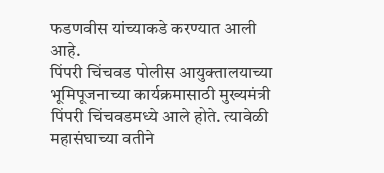फडणवीस यांच्याकडे करण्यात आली आहे.
पिंपरी चिंचवड पोलीस आयुक्तालयाच्या भूमिपूजनाच्या कार्यक्रमासाठी मुख्यमंत्री पिंपरी चिंचवडमध्ये आले होते. त्यावेळी महासंघाच्या वतीने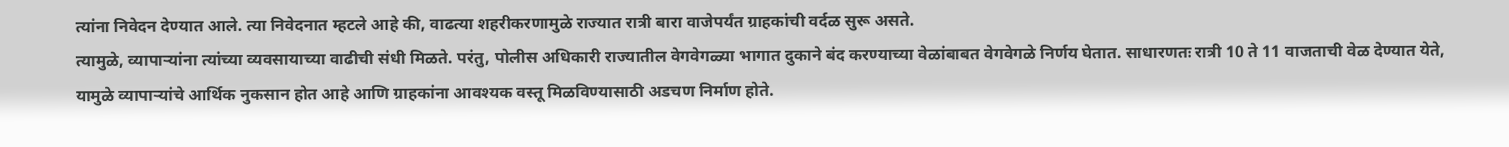त्यांना निवेदन देण्यात आले. त्या निवेदनात म्हटले आहे की, वाढत्या शहरीकरणामुळे राज्यात रात्री बारा वाजेपर्यंत ग्राहकांची वर्दळ सुरू असते.
त्यामुळे, व्यापाऱ्यांना त्यांच्या व्यवसायाच्या वाढीची संधी मिळते. परंतु, पोलीस अधिकारी राज्यातील वेगवेगळ्या भागात दुकाने बंद करण्याच्या वेळांबाबत वेगवेगळे निर्णय घेतात. साधारणतः रात्री 10 ते 11 वाजताची वेळ देण्यात येते, यामुळे व्यापाऱ्यांचे आर्थिक नुकसान होत आहे आणि ग्राहकांना आवश्यक वस्तू मिळविण्यासाठी अडचण निर्माण होते.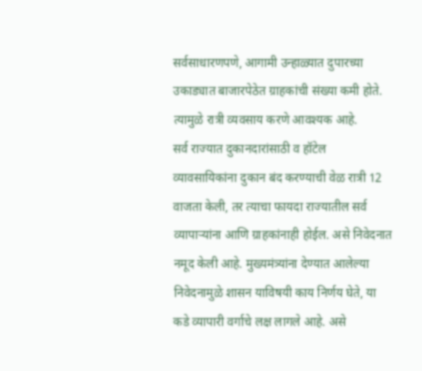सर्वसाधारणपणे, आगामी उन्हाळ्यात दुपारच्या उकाड्यात बाजारपेठेत ग्राहकांची संख्या कमी होते. त्यामुळे रात्री व्यवसाय करणे आवश्यक आहे.
सर्व राज्यात दुकानदारांसाठी व हॉटेल व्यावसायिकांना दुकान बंद करण्याची वेळ रात्री 12 वाजता केली, तर त्याचा फायदा राज्यातील सर्व व्यापाऱ्यांना आणि ग्राहकांनाही होईल. असे निवेदनात नमूद केली आहे. मुख्यमंत्र्यांना देण्यात आलेल्या निवेदनामुळे शासन याविषयी काय निर्णय घेते, या कडे व्यापारी वर्गाचे लक्ष लागले आहे. असे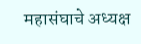महासंघाचे अध्यक्ष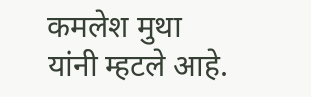कमलेश मुथा यांनी म्हटले आहे.